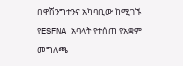በዋሽንግተንና አካባቢው ከሚገኙ የESFNA አባላት የተሰጠ የአቋም መግለጫ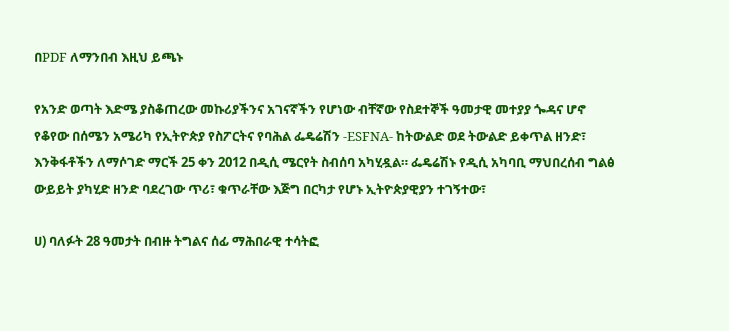በPDF ለማንበብ እዚህ ይጫኑ

የአንድ ወጣት እድሜ ያስቆጠረው መኩሪያችንና አገናኛችን የሆነው ብቸኛው የስደተኞች ዓመታዊ መተያያ ጐዳና ሆኖ የቆየው በሰሜን አሜሪካ የኢትዮጵያ የስፖርትና የባሕል ፌዴሬሽን -ESFNA- ከትውልድ ወደ ትውልድ ይቀጥል ዘንድ፣ እንቅፋቶችን ለማሶገድ ማርች 25 ቀን 2012 በዲሲ ሜርየት ስብሰባ አካሂዷል። ፌዴሬሽኑ የዲሲ አካባቢ ማህበረሰብ ግልፅ ውይይት ያካሂድ ዘንድ ባደረገው ጥሪ፣ ቁጥራቸው እጅግ በርካታ የሆኑ ኢትዮጵያዊያን ተገኝተው፣

ሀ) ባለፉት 28 ዓመታት በብዙ ትግልና ሰፊ ማሕበራዊ ተሳትፎ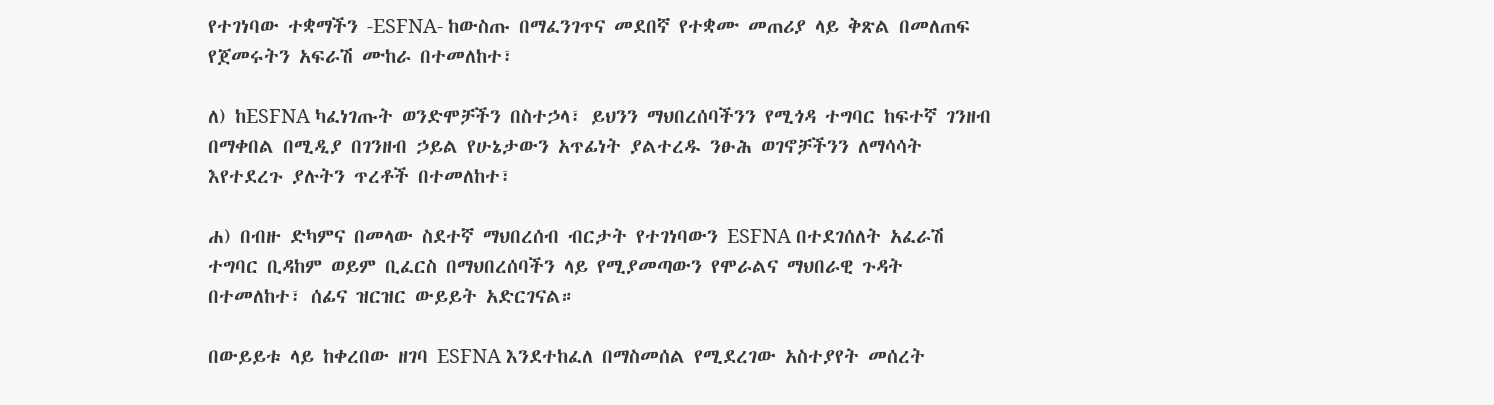የተገነባው ተቋማችን -ESFNA- ከውስጡ በማፈንገጥና መደበኛ የተቋሙ መጠሪያ ላይ ቅጽል በመለጠፍ የጀመሩትን አፍራሽ ሙከራ በተመለከተ፣

ለ) ከESFNA ካፈነገጡት ወንድሞቻችን በስተኃላ፣ ይህንን ማህበረሰባችንን የሚጎዳ ተግባር ከፍተኛ ገንዘብ በማቀበል በሚዲያ በገንዘብ ኃይል የሁኔታውን አጥፊነት ያልተረዱ ንፁሕ ወገኖቻችንን ለማሳሳት እየተደረጉ ያሉትን ጥረቶች በተመለከተ፣

ሐ) በብዙ ድካምና በመላው ስደተኛ ማህበረሰብ ብርታት የተገነባውን ESFNA በተደገሰለት አፈራሽ ተግባር ቢዳከም ወይም ቢፈርስ በማህበረሰባችን ላይ የሚያመጣውን የሞራልና ማህበራዊ ጉዳት በተመለከተ፣ ሰፊና ዝርዝር ውይይት አድርገናል።

በውይይቱ ላይ ከቀረበው ዘገባ ESFNA እንደተከፈለ በማስመሰል የሚደረገው አስተያየት መሰረት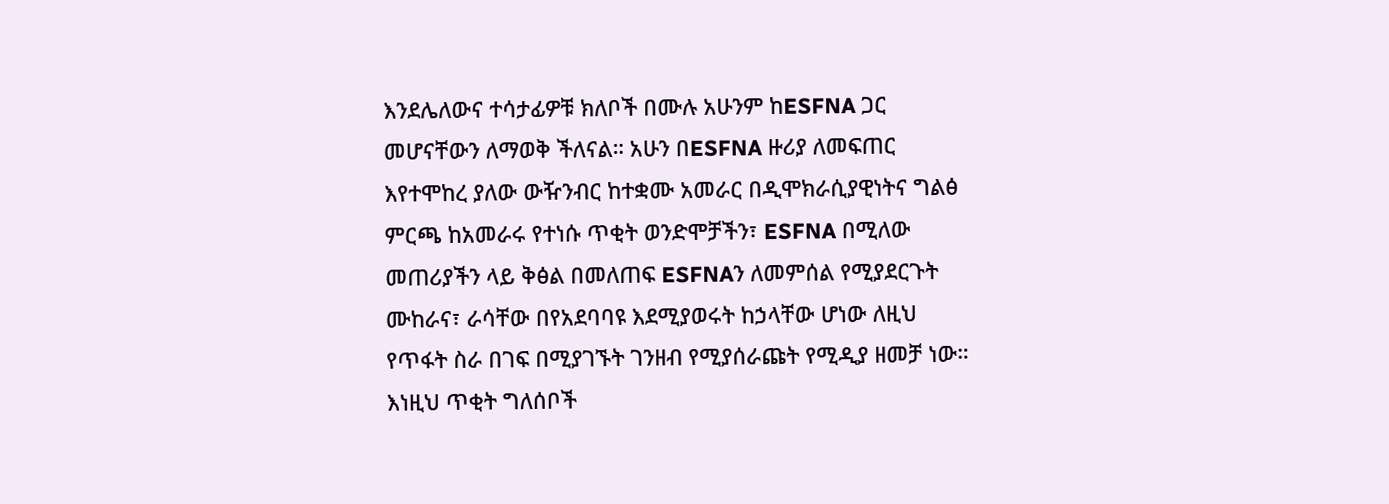እንደሌለውና ተሳታፊዎቹ ክለቦች በሙሉ አሁንም ከESFNA ጋር መሆናቸውን ለማወቅ ችለናል። አሁን በESFNA ዙሪያ ለመፍጠር እየተሞከረ ያለው ውዥንብር ከተቋሙ አመራር በዲሞክራሲያዊነትና ግልፅ ምርጫ ከአመራሩ የተነሱ ጥቂት ወንድሞቻችን፣ ESFNA በሚለው መጠሪያችን ላይ ቅፅል በመለጠፍ ESFNAን ለመምሰል የሚያደርጉት ሙከራና፣ ራሳቸው በየአደባባዩ እደሚያወሩት ከኃላቸው ሆነው ለዚህ የጥፋት ስራ በገፍ በሚያገኙት ገንዘብ የሚያሰራጩት የሚዲያ ዘመቻ ነው። እነዚህ ጥቂት ግለሰቦች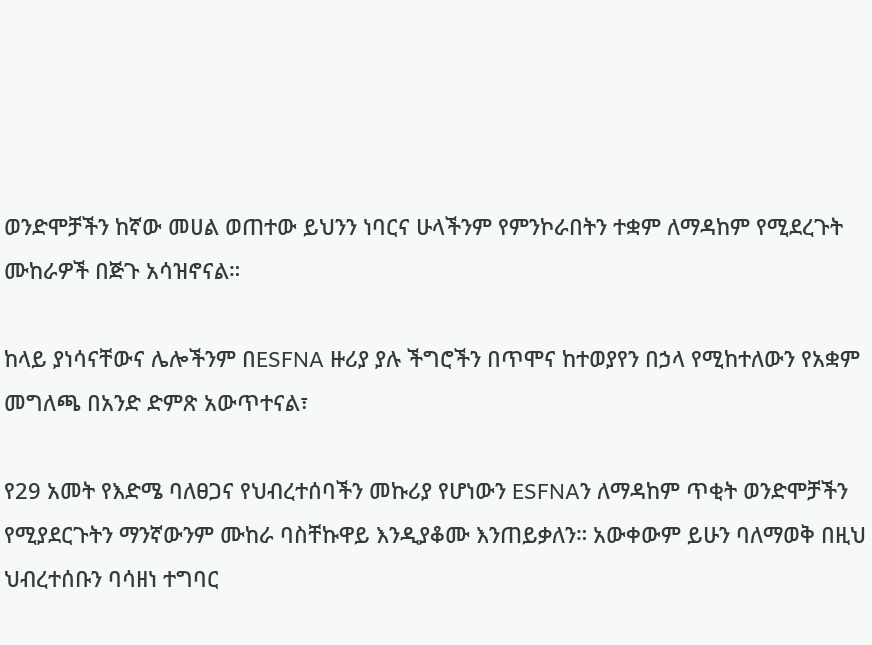ወንድሞቻችን ከኛው መሀል ወጠተው ይህንን ነባርና ሁላችንም የምንኮራበትን ተቋም ለማዳከም የሚደረጉት ሙከራዎች በጅጉ አሳዝኖናል።

ከላይ ያነሳናቸውና ሌሎችንም በESFNA ዙሪያ ያሉ ችግሮችን በጥሞና ከተወያየን በኃላ የሚከተለውን የአቋም መግለጫ በአንድ ድምጽ አውጥተናል፣

የ29 አመት የእድሜ ባለፀጋና የህብረተሰባችን መኩሪያ የሆነውን ESFNAን ለማዳከም ጥቂት ወንድሞቻችን የሚያደርጉትን ማንኛውንም ሙከራ ባስቸኩዋይ እንዲያቆሙ እንጠይቃለን። አውቀውም ይሁን ባለማወቅ በዚህ ህብረተሰቡን ባሳዘነ ተግባር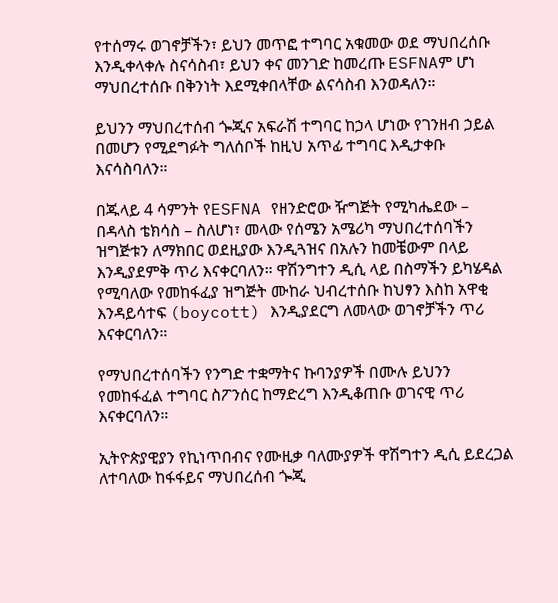የተሰማሩ ወገኖቻችን፣ ይህን መጥፎ ተግባር አቁመው ወደ ማህበረሰቡ እንዲቀላቀሉ ስናሳስብ፣ ይህን ቀና መንገድ ከመረጡ ESFNAም ሆነ ማህበረተሰቡ በቅንነት እደሚቀበላቸው ልናሳስብ እንወዳለን።

ይህንን ማህበረተሰብ ጐጂና አፍራሽ ተግባር ከኃላ ሆነው የገንዘብ ኃይል በመሆን የሚደግፉት ግለሰቦች ከዚህ አጥፊ ተግባር እዲታቀቡ እናሳስባለን።

በጁላይ 4 ሳምንት የESFNA የዘንድሮው ዥግጅት የሚካሔደው – በዳላስ ቴክሳስ – ስለሆነ፣ መላው የሰሜን አሜሪካ ማህበረተሰባችን ዝግጅቱን ለማክበር ወደዚያው እንዲጓዝና በአሉን ከመቼውም በላይ እንዲያደምቅ ጥሪ እናቀርባለን። ዋሽንግተን ዲሲ ላይ በስማችን ይካሄዳል የሚባለው የመከፋፈያ ዝግጅት ሙከራ ህብረተሰቡ ከህፃን እስከ አዋቂ እንዳይሳተፍ (boycott) እንዲያደርግ ለመላው ወገኖቻችን ጥሪ እናቀርባለን።

የማህበረተሰባችን የንግድ ተቋማትና ኩባንያዎች በሙሉ ይህንን የመከፋፈል ተግባር ስፖንሰር ከማድረግ እንዲቆጠቡ ወገናዊ ጥሪ እናቀርባለን።

ኢትዮጵያዊያን የኪነጥበብና የሙዚቃ ባለሙያዎች ዋሽግተን ዲሲ ይደረጋል ለተባለው ከፋፋይና ማህበረሰብ ጐጂ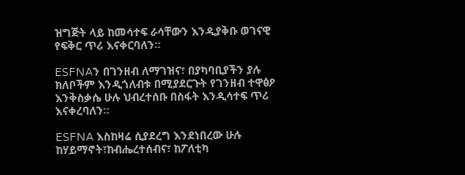ዝግጅት ላይ ከመሳተፍ ራሳቸውን እንዲያቅቡ ወገናዊ የፍቅር ጥሪ እናቀርባለን።

ESFNAን በገንዘብ ለማገዝና፣ በያካባቢያችን ያሉ ክለቦችም እንዲጎለብቱ በሚያደርጉት የገንዘብ ተዋፅዖ እንቅስቃሴ ሁሉ ህብረተሰቡ በስፋት እንዲሳተፍ ጥሪ እናቀረባለን።

ESFNA እስከዛሬ ሲያደረግ እንደነበረው ሁሉ ከሃይማኖት፣ከብሔረተሰብና፣ ከፖለቲካ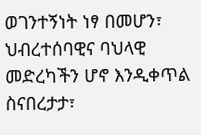ወገንተኝነት ነፃ በመሆን፣ ህብረተሰባዊና ባህላዊ መድረካችን ሆኖ እንዲቀጥል ስናበረታታ፣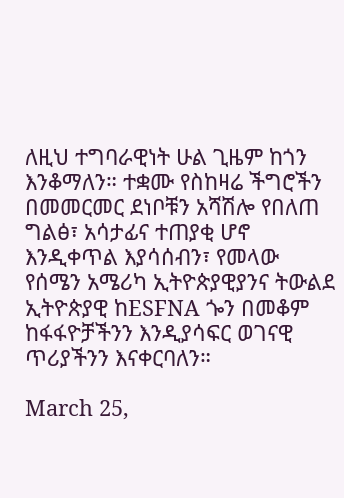ለዚህ ተግባራዊነት ሁል ጊዜም ከጎን እንቆማለን። ተቋሙ የስከዛሬ ችግሮችን በመመርመር ደነቦቹን አሻሽሎ የበለጠ ግልፅ፣ አሳታፊና ተጠያቂ ሆኖ እንዲቀጥል እያሳሰብን፣ የመላው የሰሜን አሜሪካ ኢትዮጵያዊያንና ትውልደ ኢትዮጵያዊ ከESFNA ጐን በመቆም ከፋፋዮቻችንን እንዲያሳፍር ወገናዊ ጥሪያችንን እናቀርባለን።

March 25,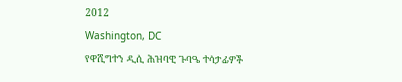2012
Washington, DC
የዋሺግተን ዲሲ ሕዝባዊ ጉባዔ ተሳታፊዎች